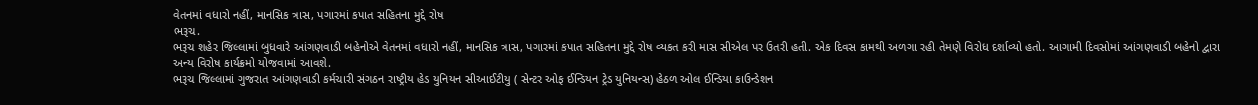વેતનમાં વધારો નહીં, માનસિક ત્રાસ, પગારમાં કપાત સહિતના મુદ્દે રોષ
ભરૂચ.
ભરૂચ શહેર જિલ્લામાં બુધવારે આંગણવાડી બહેનોએ વેતનમાં વધારો નહીં, માનસિક ત્રાસ, પગારમાં કપાત સહિતના મુદ્દે રોષ વ્યકત કરી માસ સીએલ પર ઉતરી હતી. એક દિવસ કામથી અળગા રહી તેમણે વિરોધ દર્શાવ્યો હતો. આગામી દિવસોમાં આંગણવાડી બહેનો દ્વારા અન્ય વિરોષ કાર્યક્રમો યોજવામાં આવશે.
ભરૂચ જિલ્લામાં ગુજરાત આંગણવાડી કર્મચારી સંગઠન રાષ્ટ્રીય હેડ યુનિયન સીઆઈટીયુ ( સેન્ટર ઓફ ઈન્ડિયન ટ્રેડ યુનિયન્સ) હેઠળ ઓલ ઈન્ડિયા કાઉન્ડેશન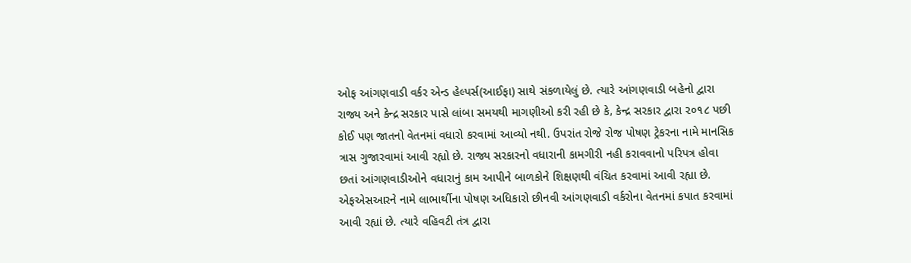ઓફ આંગણવાડી વર્કર એન્ડ હેલ્પર્સ(આઈફા) સાથે સંકળાયેલું છે. ત્યારે આંગણવાડી બહેનો દ્વારા રાજ્ય અને કેન્દ્ર સરકાર પાસે લાંબા સમયથી માગણીઓ કરી રહી છે કે, કેન્દ્ર સરકાર દ્વારા ૨૦૧૮ પછી કોઈ પણ જાતનો વેતનમાં વધારો કરવામાં આવ્યો નથી. ઉપરાંત રોજે રોજ પોષણ ટ્રેકરના નામે માનસિક ત્રાસ ગુજારવામાં આવી રહ્યો છે. રાજ્ય સરકારનો વધારાની કામગીરી નહી કરાવવાનો પરિપત્ર હોવા છતાં આંગણવાડીઓને વધારાનું કામ આપીને બાળકોને શિક્ષણથી વંચિત કરવામાં આવી રહ્યા છે. એફએસઆરને નામે લાભાર્થીના પોષણ અધિકારો છીનવી આંગણવાડી વર્કરોના વેતનમાં કપાત કરવામાં આવી રહ્યાં છે. ત્યારે વહિવટી તંત્ર દ્વારા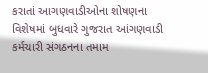કરાતાં આગણવાડીઓના શોષણના વિશેષમાં બુધવારે ગુજરાત આંગણવાડી કર્મચારી સંગઠનના તમામ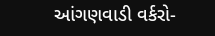આંગણવાડી વર્કરો-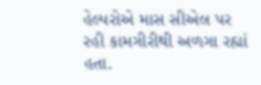હેલ્પરોએ માસ સીએલ પર રહી કામગીરીથી અળગા રહ્યાં હતા.